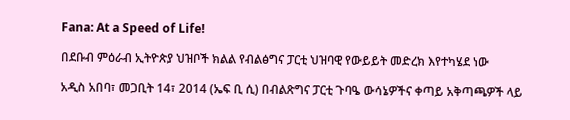Fana: At a Speed of Life!

በደቡብ ምዕራብ ኢትዮጵያ ህዝቦች ክልል የብልፅግና ፓርቲ ህዝባዊ የውይይት መድረክ እየተካሄደ ነው

አዲስ አበባ፣ መጋቢት 14፣ 2014 (ኤፍ ቢ ሲ) በብልጽግና ፓርቲ ጉባዔ ውሳኔዎችና ቀጣይ አቅጣጫዎች ላይ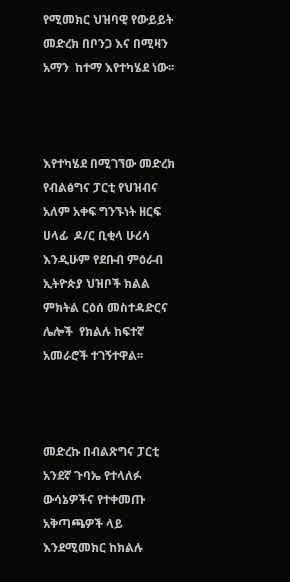የሚመክር ህዝባዊ የውይይት መድረክ በቦንጋ እና በሚዛን አማን  ከተማ እየተካሄደ ነው፡፡



እየተካሄደ በሚገኘው መድረክ  የብልፅግና ፓርቲ የህዝብና አለም አቀፍ ግንኙነት ዘርፍ ሀላፊ  ዶ/ር ቢቂላ ሁሪሳ እንዲሁም የደቡብ ምዕራብ ኢትዮጵያ ህዝቦች ክልል ምክትል ርዕሰ መስተዳድርና ሌሎች  የክልሉ ከፍተኛ አመራሮች ተገኝተዋል፡፡



መድረኩ በብልጽግና ፓርቲ አንደኛ ጉባኤ የተላለፉ ውሳኔዎችና የተቀመጡ አቅጣጫዎች ላይ እንደሚመክር ከክልሉ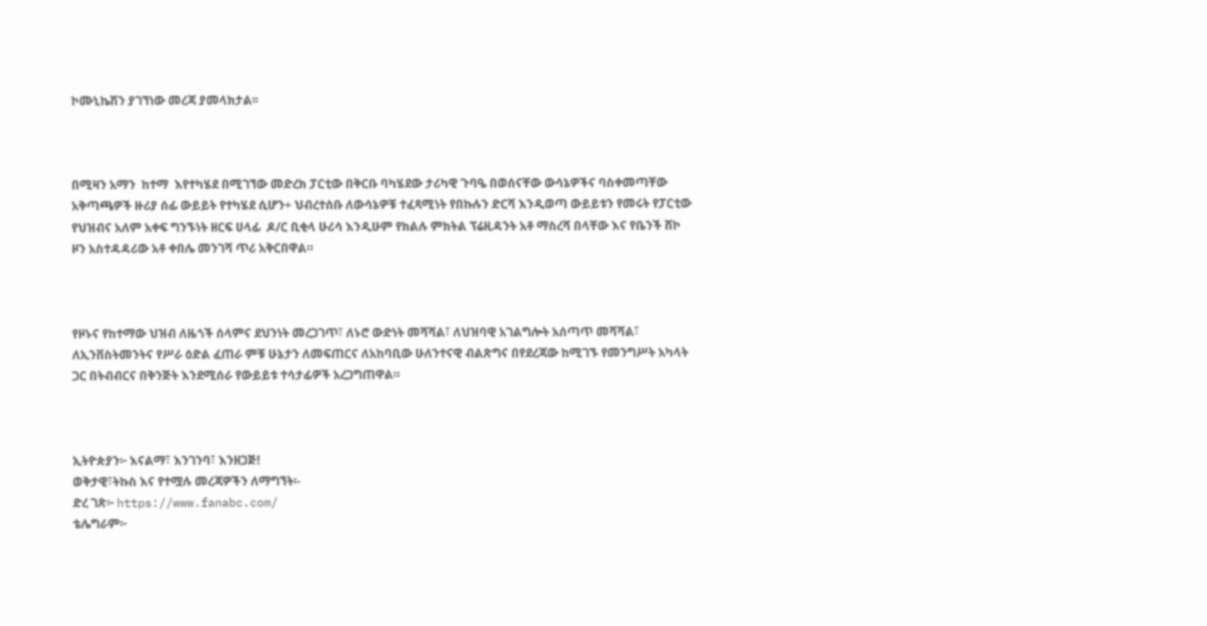ኮሙኒኬሽን ያገኘነው መረጃ ያመላክታል፡፡



በሚዛን አማን  ከተማ  እየተካሄደ በሚገኘው መድረክ ፓርቲው በቅርቡ ባካሄደው ታሪካዊ ጉባዔ በወሰናቸው ውሳኔዎችና ባስቀመጣቸው አቅጣጫዎች ዙሪያ ሰፊ ውይይት የተካሄደ ሲሆን÷ ህብረተሰቡ ለውሳኔዎቹ ተፈጻሚነት የበኩሉን ድርሻ እንዲወጣ ውይይቱን የመሩት የፓርቲው የህዝብና አለም አቀፍ ግንኙነት ዘርፍ ሀላፊ  ዶ/ር ቢቂላ ሁሪሳ እንዲሁም የክልሉ ምክትል ፕሬዚዳንት አቶ ማስረሻ በላቸው እና የቤንች ሸኮ ዞን አስተዳዳሪው አቶ ቀበሌ መንገሻ ጥሪ አቅርበዋል።



የዞኑና የከተማው ህዝብ ለዜጎች ሰላምና ደህንነት መረጋገጥ፣ ለኑሮ ውድነት መሻሻል፣ ለህዝባዊ አገልግሎት አሰጣጥ መሻሻል፣ ለኢንቨስትመንትና የሥራ ዕድል ፈጠራ ምቹ ሁኔታን ለመፍጠርና ለአከባቢው ሁለንተናዊ ብልጽግና በየደረጃው ከሚገኙ የመንግሥት አካላት ጋር በትብብርና በቅንጅት እንደሚሰራ የውይይቱ ተሳታፊዎች አረጋግጠዋል።



ኢትዮጵያን፦ እናልማ፣ እንገንባ፣ እንዘጋጅ!
ወቅታዊ፣ትኩስ እና የተሟሉ መረጃዎችን ለማግኘት፡-
ድረ ገጽ፦ https://www.fanabc.com/
ቴሌግራም፦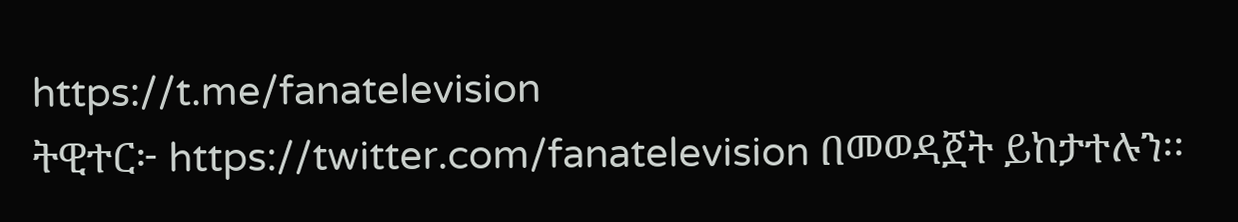https://t.me/fanatelevision
ትዊተር፦ https://twitter.com/fanatelevision በመወዳጀት ይከታተሉን፡፡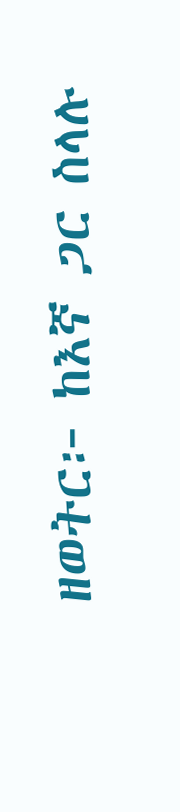ዘወትር፦ ከእኛ ጋር ስላሉ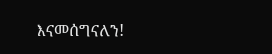እናመሰግናለን!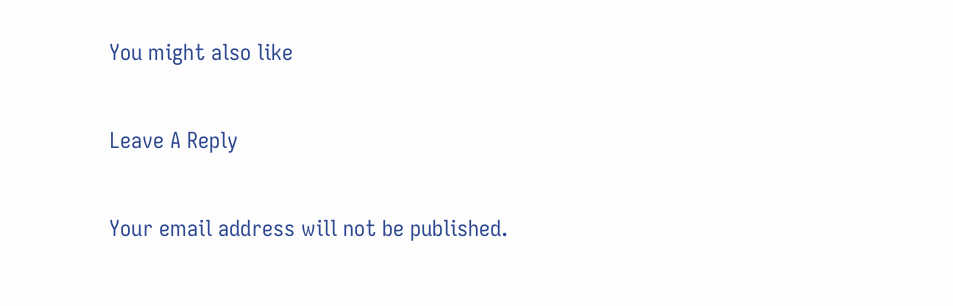You might also like

Leave A Reply

Your email address will not be published.